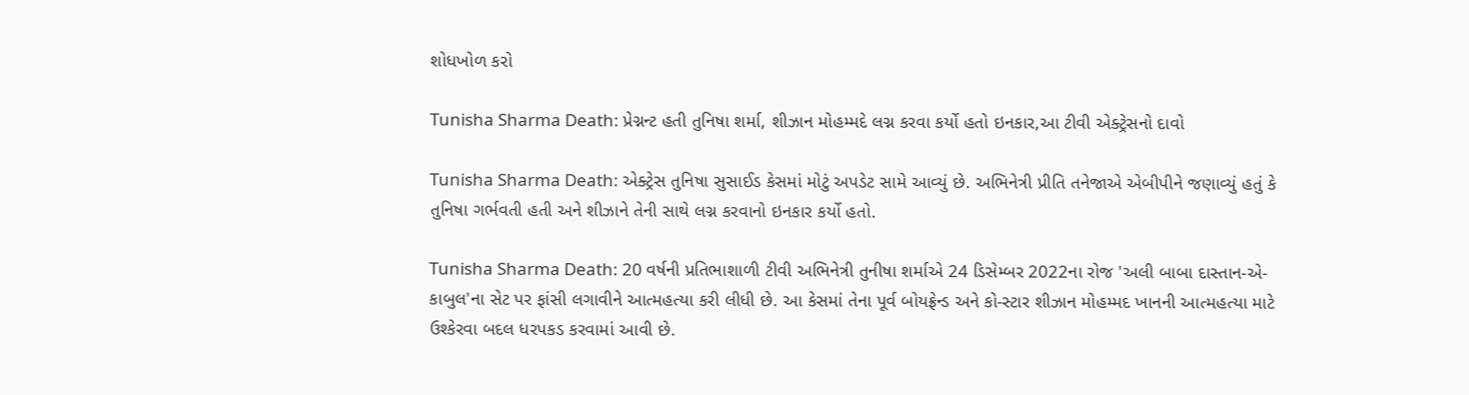શોધખોળ કરો

Tunisha Sharma Death: પ્રેગ્નન્ટ હતી તુનિષા શર્મા, શીઝાન મોહમ્મદે લગ્ન કરવા કર્યો હતો ઇનકાર,આ ટીવી એક્ટ્રેસનો દાવો

Tunisha Sharma Death: એક્ટ્રેસ તુનિષા સુસાઈડ કેસમાં મોટું અપડેટ સામે આવ્યું છે. અભિનેત્રી પ્રીતિ તનેજાએ એબીપીને જણાવ્યું હતું કે તુનિષા ગર્ભવતી હતી અને શીઝાને તેની સાથે લગ્ન કરવાનો ઇનકાર કર્યો હતો.

Tunisha Sharma Death: 20 વર્ષની પ્રતિભાશાળી ટીવી અભિનેત્રી તુનીષા શર્માએ 24 ડિસેમ્બર 2022ના રોજ 'અલી બાબા દાસ્તાન-એ-કાબુલ'ના સેટ પર ફાંસી લગાવીને આત્મહત્યા કરી લીધી છે. આ કેસમાં તેના પૂર્વ બોયફ્રેન્ડ અને કો-સ્ટાર શીઝાન મોહમ્મદ ખાનની આત્મહત્યા માટે ઉશ્કેરવા બદલ ધરપકડ કરવામાં આવી છે.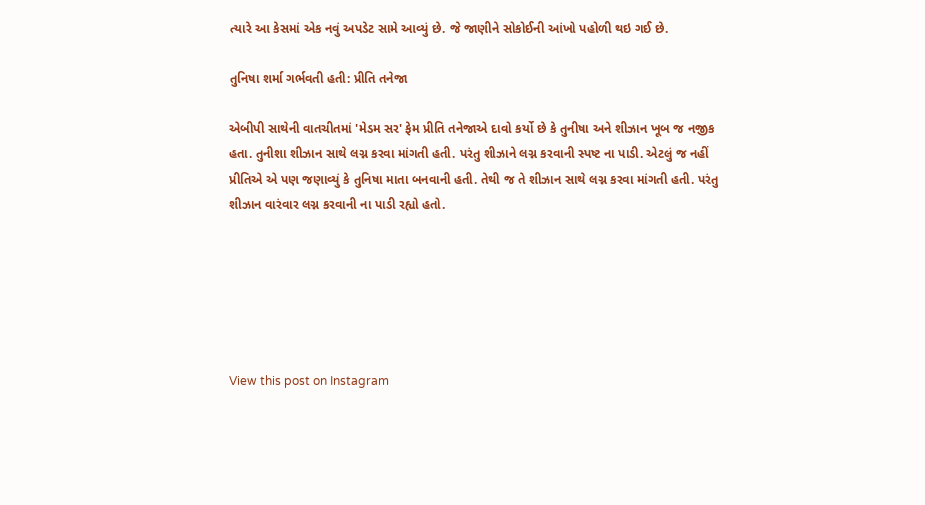ત્યારે આ કેસમાં એક નવું અપડેટ સામે આવ્યું છે. જે જાણીને સોકોઈની આંખો પહોળી થઇ ગઈ છે.

તુનિષા શર્મા ગર્ભવતી હતી: પ્રીતિ તનેજા

એબીપી સાથેની વાતચીતમાં 'મેડમ સર' ફેમ પ્રીતિ તનેજાએ દાવો કર્યો છે કે તુનીષા અને શીઝાન ખૂબ જ નજીક હતા. તુનીશા શીઝાન સાથે લગ્ન કરવા માંગતી હતી. પરંતુ શીઝાને લગ્ન કરવાની સ્પષ્ટ ના પાડી. એટલું જ નહીં પ્રીતિએ એ પણ જણાવ્યું કે તુનિષા માતા બનવાની હતી. તેથી જ તે શીઝાન સાથે લગ્ન કરવા માંગતી હતી. પરંતુ શીઝાન વારંવાર લગ્ન કરવાની ના પાડી રહ્યો હતો.






View this post on Instagram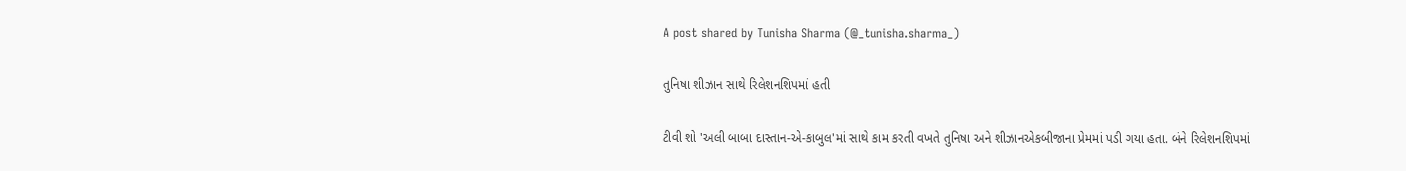A post shared by Tunisha Sharma (@_tunisha.sharma_)

તુનિષા શીઝાન સાથે રિલેશનશિપમાં હતી

ટીવી શો 'અલી બાબા દાસ્તાન-એ-કાબુલ'માં સાથે કામ કરતી વખતે તુનિષા અને શીઝાનએકબીજાના પ્રેમમાં પડી ગયા હતા. બંને રિલેશનશિપમાં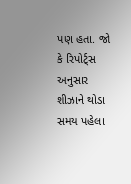પણ હતા. જો કે રિપોર્ટ્સ અનુસાર શીઝાને થોડા સમય પહેલા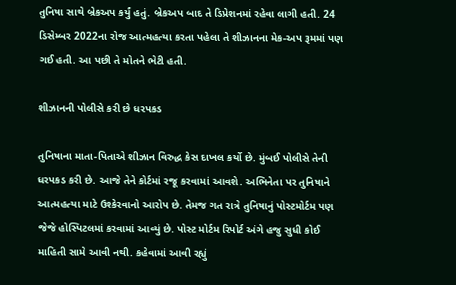તુનિષા સાથે બ્રેકઅપ કર્યું હતું. બ્રેકઅપ બાદ તે ડિપ્રેશનમાં રહેવા લાગી હતી. 24 ડિસેમ્બર 2022ના રોજ આત્મહત્યા કરતા પહેલા તે શીઝાનના મેક-અપ રૂમમાં પણ ગઈ હતી. આ પછી તે મોતને ભેટી હતી.

શીઝાનની પોલીસે કરી છે ધરપકડ

તુનિષાના માતા-પિતાએ શીઝાન વિરુદ્ધ કેસ દાખલ કર્યો છે. મુંબઈ પોલીસે તેની ધરપકડ કરી છે. આજે તેને કોર્ટમાં રજૂ કરવામાં આવશે. અભિનેતા પર તુનિષાને આત્મહત્યા માટે ઉશ્કેરવાનો આરોપ છે. તેમજ ગત રાત્રે તુનિષાનું પોસ્ટમોર્ટમ પણ જેજે હોસ્પિટલમાં કરવામાં આવ્યું છે. પોસ્ટ મોર્ટમ રિપોર્ટ અંગે હજુ સુધી કોઈ માહિતી સામે આવી નથી. કહેવામાં આવી રહ્યું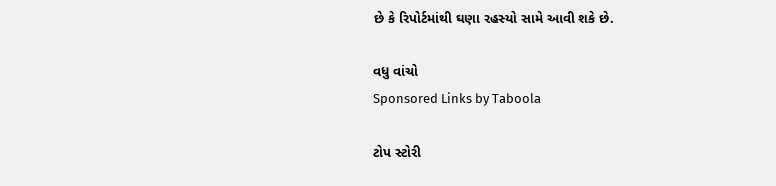છે કે રિપોર્ટમાંથી ઘણા રહસ્યો સામે આવી શકે છે.

વધુ વાંચો
Sponsored Links by Taboola

ટોપ સ્ટોરી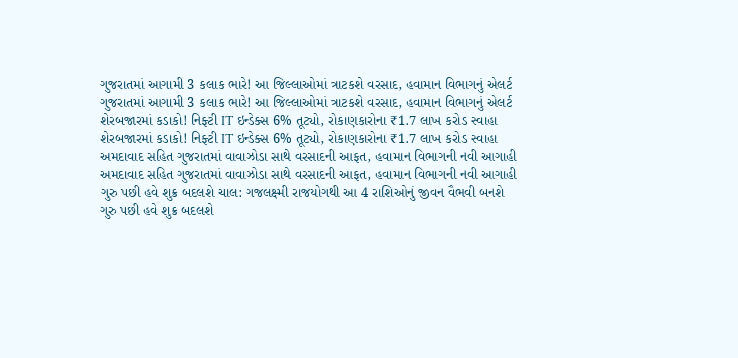ગુજરાતમાં આગામી 3 કલાક ભારે! આ જિલ્લાઓમાં ત્રાટકશે વરસાદ, હવામાન વિભાગનું એલર્ટ
ગુજરાતમાં આગામી 3 કલાક ભારે! આ જિલ્લાઓમાં ત્રાટકશે વરસાદ, હવામાન વિભાગનું એલર્ટ
શેરબજારમાં કડાકો! નિફ્ટી IT ઇન્ડેક્સ 6% તૂટ્યો, રોકાણકારોના ₹1.7 લાખ કરોડ સ્વાહા
શેરબજારમાં કડાકો! નિફ્ટી IT ઇન્ડેક્સ 6% તૂટ્યો, રોકાણકારોના ₹1.7 લાખ કરોડ સ્વાહા
અમદાવાદ સહિત ગુજરાતમાં વાવાઝોડા સાથે વરસાદની આફત, હવામાન વિભાગની નવી આગાહી
અમદાવાદ સહિત ગુજરાતમાં વાવાઝોડા સાથે વરસાદની આફત, હવામાન વિભાગની નવી આગાહી
ગુરુ પછી હવે શુક્ર બદલશે ચાલ: ગજલક્ષ્મી રાજયોગથી આ 4 રાશિઓનું જીવન વૈભવી બનશે
ગુરુ પછી હવે શુક્ર બદલશે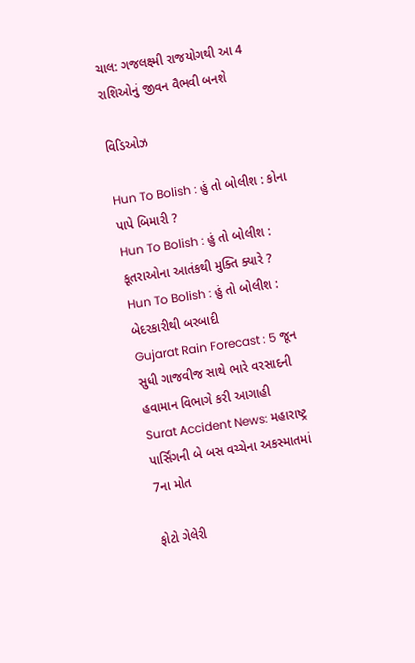ચાલ: ગજલક્ષ્મી રાજયોગથી આ 4 રાશિઓનું જીવન વૈભવી બનશે

વિડિઓઝ

Hun To Bolish : હું તો બોલીશ : કોના પાપે બિમારી ?
Hun To Bolish : હું તો બોલીશ : કૂતરાઓના આતંકથી મુક્તિ ક્યારે ?
Hun To Bolish : હું તો બોલીશ : બેદરકારીથી બરબાદી
Gujarat Rain Forecast : 5 જૂન સુધી ગાજવીજ સાથે ભારે વરસાદની હવામાન વિભાગે કરી આગાહી
Surat Accident News: મહારાષ્ટ્ર પાર્સિંગની બે બસ વચ્ચેના અકસ્માતમાં 7ના મોત

ફોટો ગેલેરી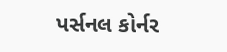પર્સનલ કોર્નર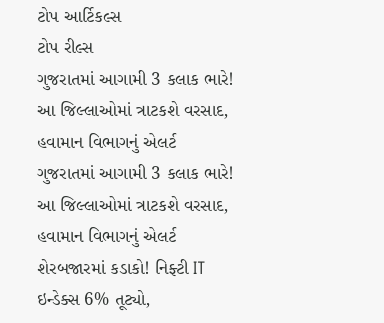ટોપ આર્ટિકલ્સ
ટોપ રીલ્સ
ગુજરાતમાં આગામી 3 કલાક ભારે! આ જિલ્લાઓમાં ત્રાટકશે વરસાદ, હવામાન વિભાગનું એલર્ટ
ગુજરાતમાં આગામી 3 કલાક ભારે! આ જિલ્લાઓમાં ત્રાટકશે વરસાદ, હવામાન વિભાગનું એલર્ટ
શેરબજારમાં કડાકો! નિફ્ટી IT ઇન્ડેક્સ 6% તૂટ્યો,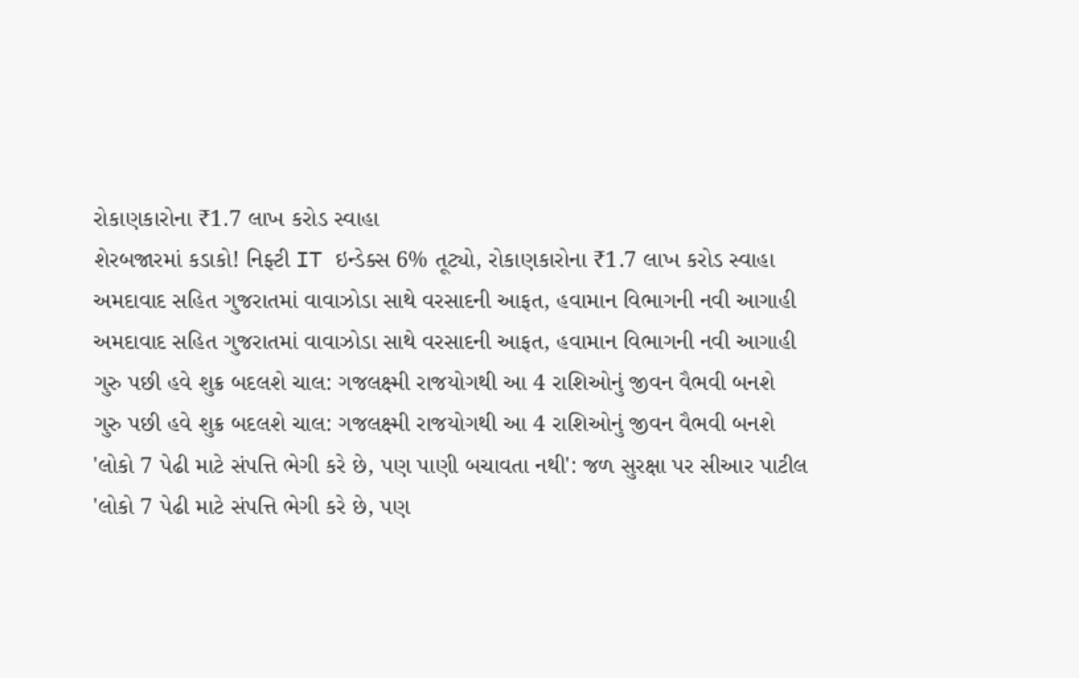રોકાણકારોના ₹1.7 લાખ કરોડ સ્વાહા
શેરબજારમાં કડાકો! નિફ્ટી IT ઇન્ડેક્સ 6% તૂટ્યો, રોકાણકારોના ₹1.7 લાખ કરોડ સ્વાહા
અમદાવાદ સહિત ગુજરાતમાં વાવાઝોડા સાથે વરસાદની આફત, હવામાન વિભાગની નવી આગાહી
અમદાવાદ સહિત ગુજરાતમાં વાવાઝોડા સાથે વરસાદની આફત, હવામાન વિભાગની નવી આગાહી
ગુરુ પછી હવે શુક્ર બદલશે ચાલ: ગજલક્ષ્મી રાજયોગથી આ 4 રાશિઓનું જીવન વૈભવી બનશે
ગુરુ પછી હવે શુક્ર બદલશે ચાલ: ગજલક્ષ્મી રાજયોગથી આ 4 રાશિઓનું જીવન વૈભવી બનશે
'લોકો 7 પેઢી માટે સંપત્તિ ભેગી કરે છે, પણ પાણી બચાવતા નથી': જળ સુરક્ષા પર સીઆર પાટીલ
'લોકો 7 પેઢી માટે સંપત્તિ ભેગી કરે છે, પણ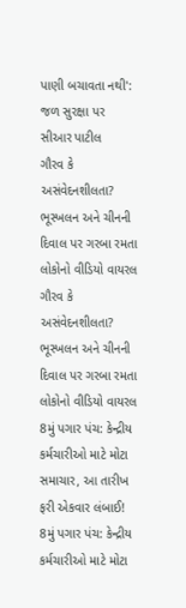પાણી બચાવતા નથી': જળ સુરક્ષા પર સીઆર પાટીલ
ગૌરવ કે અસંવેદનશીલતા? ભૂસ્ખલન અને ચીનની દિવાલ પર ગરબા રમતા લોકોનો વીડિયો વાયરલ
ગૌરવ કે અસંવેદનશીલતા? ભૂસ્ખલન અને ચીનની દિવાલ પર ગરબા રમતા લોકોનો વીડિયો વાયરલ
8મું પગાર પંચ: કેન્દ્રીય કર્મચારીઓ માટે મોટા સમાચાર, આ તારીખ ફરી એકવાર લંબાઈ!
8મું પગાર પંચ: કેન્દ્રીય કર્મચારીઓ માટે મોટા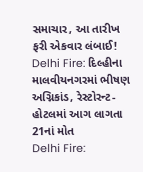સમાચાર, આ તારીખ ફરી એકવાર લંબાઈ!
Delhi Fire: દિલ્હીના માલવીયનગરમાં ભીષણ અગ્નિકાંડ, રેસ્ટોરન્ટ-હોટલમાં આગ લાગતા 21નાં મોત
Delhi Fire: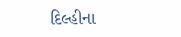દિલ્હીના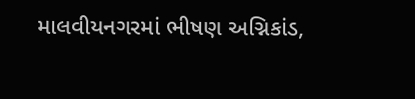માલવીયનગરમાં ભીષણ અગ્નિકાંડ,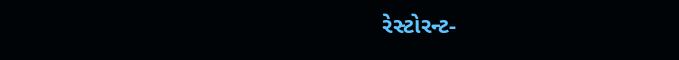રેસ્ટોરન્ટ-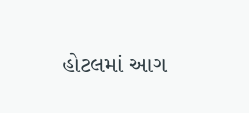હોટલમાં આગ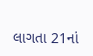લાગતા 21નાં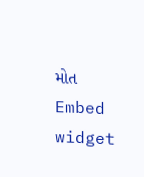મોત
Embed widget